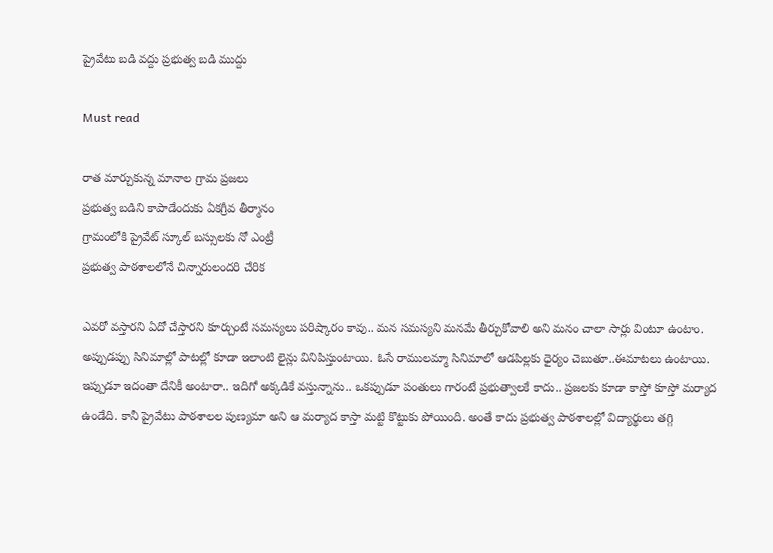ప్రైవేటు బడి వద్దు ప్రభుత్వ బడి ముద్దు

Must read

రాత మార్చుకున్న మానాల గ్రామ ప్రజలు
ప్రభుత్వ బడిని కాపాడేందుకు ఏకగ్రీవ తీర్మానం
గ్రామంలోకి ప్రైవేట్ స్కూల్ బస్సులకు నో ఎంట్రీ
ప్రభుత్వ పాఠశాలలోనే చిన్నారులందరి చేరిక

ఎవరో వస్తారని ఏదో చేస్తారని కూర్చుంటే సమస్యలు పరిష్కారం కావు.. మన సమస్యని మనమే తీర్చుకోవాలి అని మనం చాలా సార్లు వింటూ ఉంటాం. అప్పుడప్పు సినిమాల్లో పాటల్లో కూడా ఇలాంటి లైన్లు వినిపిస్తుంటాయి. ఓసే రాములమ్మా సినిమాలో ఆడపిల్లకు ధైర్యం చెబుతూ..ఈమాటలు ఉంటాయి. ఇప్పుడూ ఇదంతా దేనికీ అంటారా.. ఇదిగో అక్కడికే వస్తున్నాను.. ఒకప్పుడూ పంతులు గారంటే ప్రభుత్వాలకే కాదు.. ప్రజలకు కూడా కాస్తో కూస్తో మర్యాద ఉండేది. కానీ ప్రైవేటు పాఠశాలల పుణ్యమా అని ఆ మర్యాద కాస్తా మట్టి కొట్టుకు పోయింది. అంతే కాదు ప్రభుత్వ పాఠశాలల్లో విద్యార్థులు తగ్గి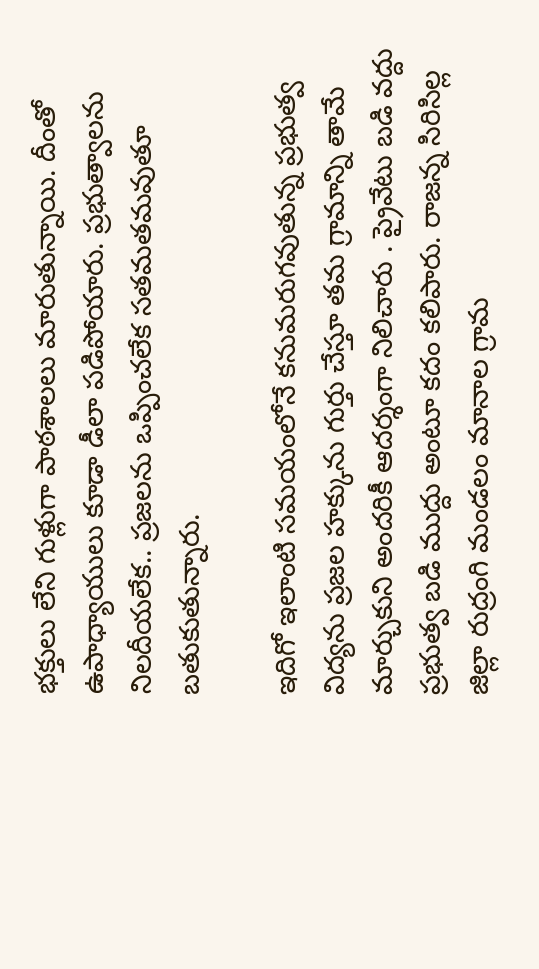భక్తులు లేని గుళ్లుగా పాఠశాలలు మారుతున్నాయి. దీంతో ఉపాధ్యాయులు కూడా డీలా పడిపోయారు. ప్రభుత్వాలను నిలదీయలేక.. ప్రజలను ఒప్పించలేక సతమతమవుతూ బతుకుతున్నారు.

ఇదిగో ఇలాంటి సమయంలోనే కనుమరుగవుతున్న ప్రభుత్వ విద్యను ప్రజల హక్కును గుర్తు చేస్తూ తమ గ్రామాన్ని తామే మార్చుకుని అందరికీ ఆదర్శంగా నిలిచారు . ప్రైవేటు బడి వద్దు ప్రభుత్వ బడి ముద్దు అంటూ కదం కలిపారు. రాజన్న సిరిసిల్ల జిల్లా రుద్రంగి మండలం మానాల గ్రామ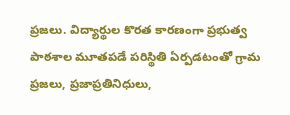ప్రజలు. విద్యార్థుల కొరత కారణంగా ప్రభుత్వ పాఠశాల మూతపడే పరిస్థితి ఏర్పడటంతో గ్రామ ప్రజలు, ప్రజాప్రతినిధులు,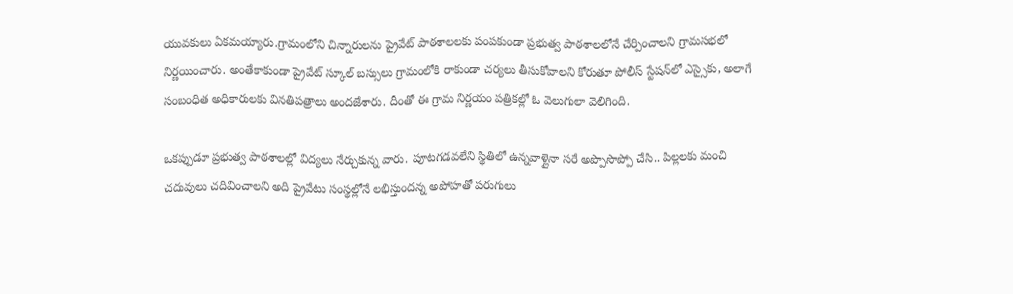యువకులు ఏకమయ్యారు.గ్రామంలోని చిన్నారులను ప్రైవేట్ పాఠశాలలకు పంపకుండా ప్రభుత్వ పాఠశాలలోనే చేర్పించాలని గ్రామసభలో నిర్ణయించారు. అంతేకాకుండా ప్రైవేట్ స్కూల్ బస్సులు గ్రామంలోకి రాకుండా చర్యలు తీసుకోవాలని కోరుతూ పోలీస్ స్టేషన్‌లో ఎస్సైకు, అలాగే సంబంధిత అధికారులకు వినతిపత్రాలు అందజేశారు. దీంతో ఈ గ్రామ నిర్ణయం పత్రికల్లో ఓ వెలుగులా వెలిగింది.

ఒకప్పుడూ ప్రభుత్వ పాఠశాలల్లో విద్యలు నేర్చుకున్న వారు. పూటగడవలేని స్థితిలో ఉన్నవాళ్లైనా సరే అప్పొసొప్పో చేసి.. పిల్లలకు మంచి చదువులు చదివించాలని అది ప్రైవేటు సంస్థల్లోనే లభిస్తుందన్న అపోహతో పరుగులు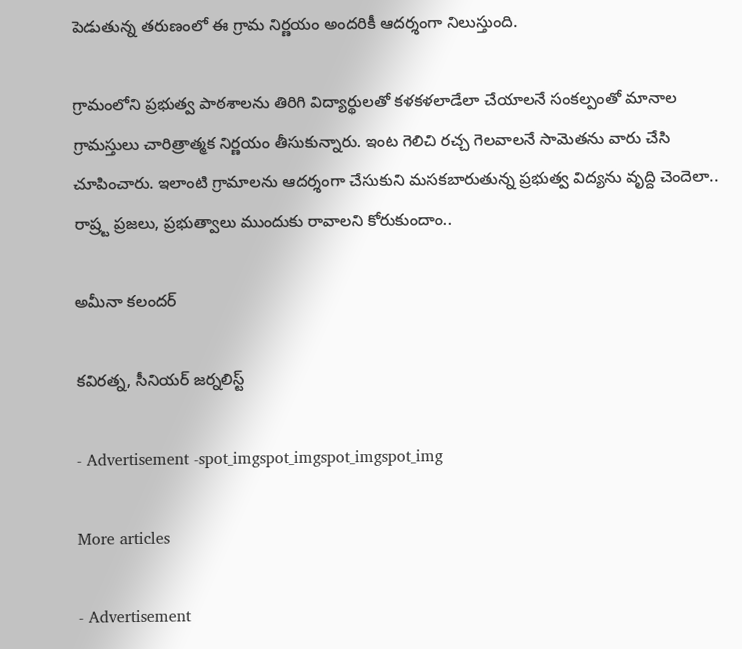పెడుతున్న తరుణంలో ఈ గ్రామ నిర్ణయం అందరికీ ఆదర్శంగా నిలుస్తుంది.

గ్రామంలోని ప్రభుత్వ పాఠశాలను తిరిగి విద్యార్థులతో కళకళలాడేలా చేయాలనే సంకల్పంతో మానాల గ్రామస్తులు చారిత్రాత్మక నిర్ణయం తీసుకున్నారు. ఇంట గెలిచి రచ్చ గెలవాలనే సామెతను వారు చేసి చూపించారు. ఇలాంటి గ్రామాలను ఆదర్శంగా చేసుకుని మసకబారుతున్న ప్రభుత్వ విద్యను వృద్ది చెందెలా.. రాష్ర్ట ప్రజలు, ప్రభుత్వాలు ముందుకు రావాలని కోరుకుందాం..

అమీనా కలందర్

కవిరత్న, సీనియర్ జర్నలిస్ట్

- Advertisement -spot_imgspot_imgspot_imgspot_img

More articles

- Advertisement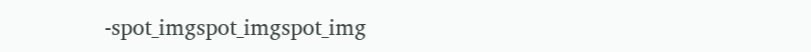-spot_imgspot_imgspot_img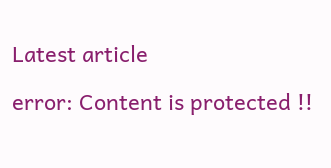Latest article

error: Content is protected !!